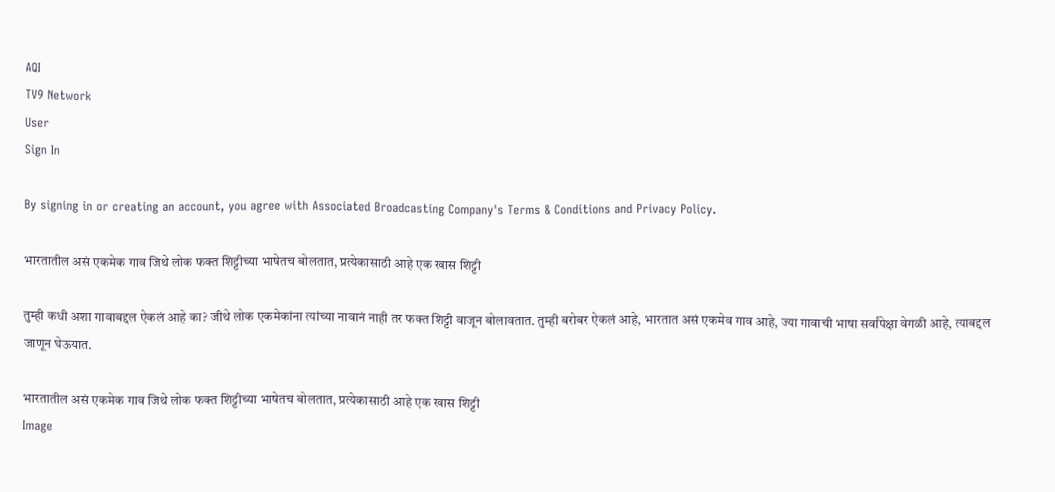AQI
TV9 Network
User
Sign In

By signing in or creating an account, you agree with Associated Broadcasting Company's Terms & Conditions and Privacy Policy.

भारतातील असं एकमेक गाव जिथे लोक फक्त शिट्टीच्या भाषेतच बोलतात, प्रत्येकासाठी आहे एक खास शिट्टी

तुम्ही कधी अशा गावाबद्दल ऐकलं आहे का? जीथे लोक एकमेकांना त्यांच्या नावानं नाही तर फक्त शिट्टी वाजून बोलावतात. तुम्ही बरोबर ऐकलं आहे, भारतात असं एकमेव गाव आहे, ज्या गावाची भाषा सर्वांपेक्षा वेगळी आहे, त्याबद्दल जाणून घेऊयात.

भारतातील असं एकमेक गाव जिथे लोक फक्त शिट्टीच्या भाषेतच बोलतात, प्रत्येकासाठी आहे एक खास शिट्टी
Image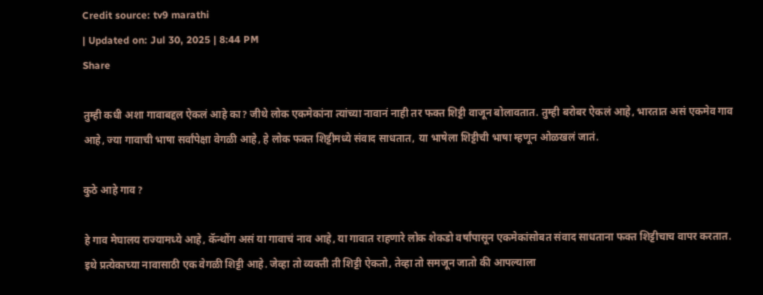Credit source: tv9 marathi
| Updated on: Jul 30, 2025 | 8:44 PM
Share

तुम्ही कधी अशा गावाबद्दल ऐकलं आहे का? जीथे लोक एकमेकांना त्यांच्या नावानं नाही तर फक्त शिट्टी वाजून बोलावतात. तुम्ही बरोबर ऐकलं आहे, भारतात असं एकमेव गाव आहे, ज्या गावाची भाषा सर्वांपेक्षा वेगळी आहे, हे लोक फक्त शिट्टीमध्ये संवाद साधतात, या भाषेला शिट्टीची भाषा म्हणून ओळखलं जातं.

कुठे आहे गाव?

हे गाव मेघालय राज्यामध्ये आहे, कॅन्थोंग असं या गावाचं नाव आहे, या गावात राहणारे लोक शेकडो वर्षांपासून एकमेकांसोबत संवाद साधताना फक्त शिट्टीचाच वापर करतात. इथे प्रत्येकाच्या नावासाठी एक वेगळी शिट्टी आहे. जेव्हा तो व्यक्ती ती शिट्टी ऐकतो, तेव्हा तो समजून जातो की आपल्याला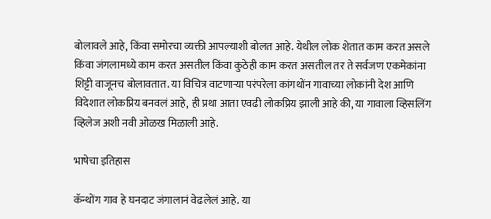बोलावले आहे, किंवा समोरचा व्यक्ती आपल्याशी बोलत आहे. येथील लोक शेतात काम करत असले किंवा जंगलामध्ये काम करत असतील किंवा कुठेही काम करत असतील तर ते सर्वजण एकमेकांना शिट्टी वाजूनच बोलावतात. या विचित्र वाटणाऱ्या परंपरेला कांगथोंन गावाच्या लोकांनी देश आणि विदेशात लोकप्रिय बनवलं आहे, ही प्रथा आता एवढी लोकप्रिय झाली आहे की, या गावाला व्हिसलिंग व्हिलेज अशी नवी ओळख मिळाली आहे.

भाषेचा इतिहास

कॅन्थोंग गाव हे घनदाट जंगालानं वेढलेलं आहे. या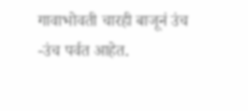गावाभोवती चारही बाजूनं उंच -उंच पर्वत आहेत.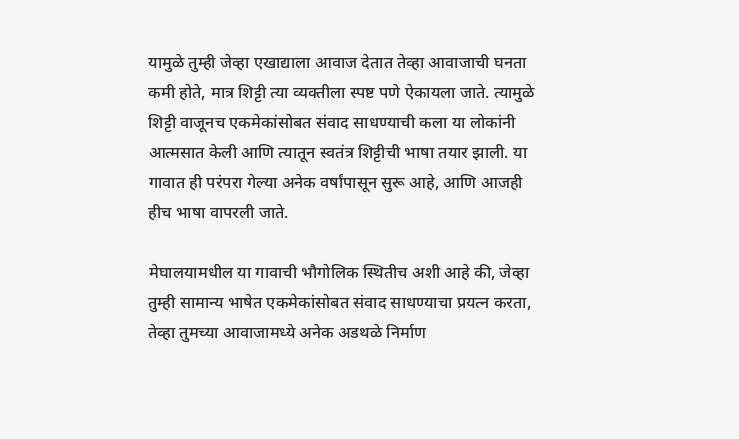यामुळे तुम्ही जेव्हा एखाद्याला आवाज देतात तेव्हा आवाजाची घनता कमी होते, मात्र शिट्टी त्या व्यक्तीला स्पष्ट पणे ऐकायला जाते. त्यामुळे शिट्टी वाजूनच एकमेकांसोबत संवाद साधण्याची कला या लोकांनी आत्मसात केली आणि त्यातून स्वतंत्र शिट्टीची भाषा तयार झाली. या गावात ही परंपरा गेल्या अनेक वर्षांपासून सुरू आहे, आणि आजही हीच भाषा वापरली जाते.

मेघालयामधील या गावाची भौगोलिक स्थितीच अशी आहे की, जेव्हा तुम्ही सामान्य भाषेत एकमेकांसोबत संवाद साधण्याचा प्रयत्न करता, तेव्हा तुमच्या आवाजामध्ये अनेक अडथळे निर्माण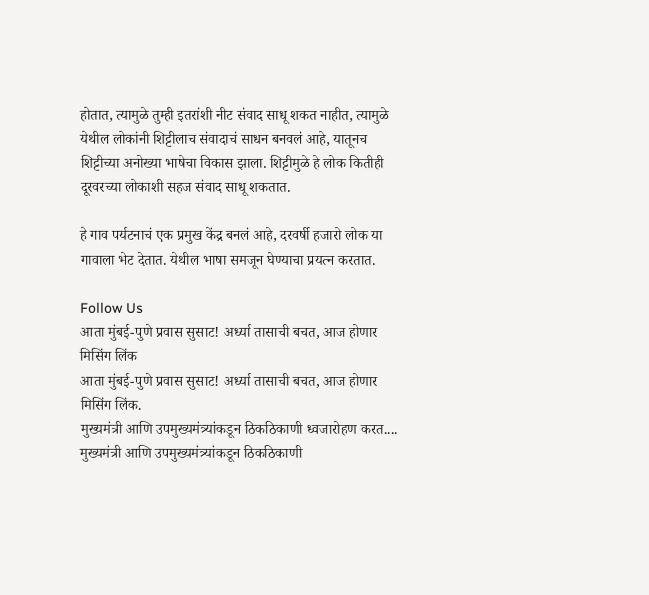होतात, त्यामुळे तुम्ही इतरांशी नीट संवाद साधू शकत नाहीत, त्यामुळे येथील लोकांनी शिट्टीलाच संवादाचं साधन बनवलं आहे, यातूनच शिट्टीच्या अनोख्या भाषेचा विकास झाला. शिट्टीमुळे हे लोक कितीही दूरवरच्या लोकाशी सहज संवाद साधू शकतात.

हे गाव पर्यटनाचं एक प्रमुख केंद्र बनलं आहे, दरवर्षी हजारो लोक या गावाला भेट देतात. येथील भाषा समजून घेण्याचा प्रयत्न करतात.

Follow Us
आता मुंबई-पुणे प्रवास सुसाट! अर्ध्या तासाची बचत, आज होणार मिसिंग लिंक
आता मुंबई-पुणे प्रवास सुसाट! अर्ध्या तासाची बचत, आज होणार मिसिंग लिंक.
मुख्यमंत्री आणि उपमुख्यमंत्र्यांकडून ठिकठिकाणी ध्वजारोहण करत....
मुख्यमंत्री आणि उपमुख्यमंत्र्यांकडून ठिकठिकाणी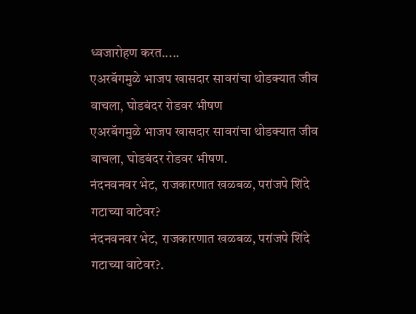ध्वजारोहण करत.....
एअरबॅगमुळे भाजप खासदार सावरांचा थोडक्यात जीव वाचला, घोडबंदर रोडवर भीषण
एअरबॅगमुळे भाजप खासदार सावरांचा थोडक्यात जीव वाचला, घोडबंदर रोडवर भीषण.
नंदनवनवर भेट, राजकारणात खळबळ, परांजपे शिंदे गटाच्या वाटेवर?
नंदनवनवर भेट, राजकारणात खळबळ, परांजपे शिंदे गटाच्या वाटेवर?.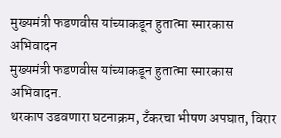मुख्यमंत्री फडणवीस यांच्याकडून हुतात्मा स्मारकास अभिवादन
मुख्यमंत्री फडणवीस यांच्याकडून हुतात्मा स्मारकास अभिवादन.
थरकाप उडवणारा घटनाक्रम, टँकरचा भीषण अपघात, विरार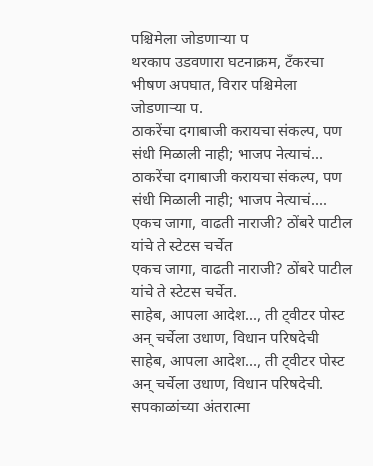पश्चिमेला जोडणाऱ्या प
थरकाप उडवणारा घटनाक्रम, टँकरचा भीषण अपघात, विरार पश्चिमेला जोडणाऱ्या प.
ठाकरेंचा दगाबाजी करायचा संकल्प, पण संधी मिळाली नाही; भाजप नेत्याचं...
ठाकरेंचा दगाबाजी करायचा संकल्प, पण संधी मिळाली नाही; भाजप नेत्याचं....
एकच जागा, वाढती नाराजी? ठोंबरे पाटील यांचे ते स्टेटस चर्चेत
एकच जागा, वाढती नाराजी? ठोंबरे पाटील यांचे ते स्टेटस चर्चेत.
साहेब, आपला आदेश..., ती ट्वीटर पोस्ट अन् चर्चेला उधाण, विधान परिषदेची
साहेब, आपला आदेश..., ती ट्वीटर पोस्ट अन् चर्चेला उधाण, विधान परिषदेची.
सपकाळांच्या अंतरात्मा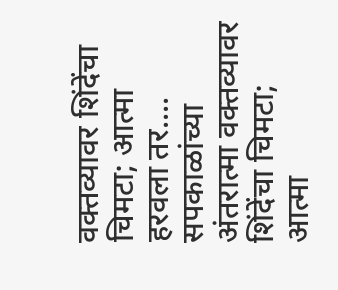वक्तव्यावर शिंदेंचा चिमटा; आत्मा हरवला तर....
सपकाळांच्या अंतरात्मा वक्तव्यावर शिंदेंचा चिमटा; आत्मा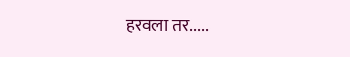हरवला तर.....